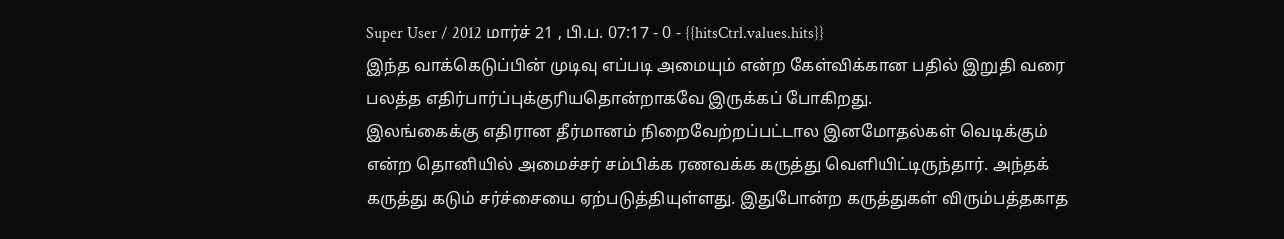Super User / 2012 மார்ச் 21 , பி.ப. 07:17 - 0 - {{hitsCtrl.values.hits}}
இந்த வாக்கெடுப்பின் முடிவு எப்படி அமையும் என்ற கேள்விக்கான பதில் இறுதி வரை பலத்த எதிர்பார்ப்புக்குரியதொன்றாகவே இருக்கப் போகிறது.
இலங்கைக்கு எதிரான தீர்மானம் நிறைவேற்றப்பட்டால இனமோதல்கள் வெடிக்கும் என்ற தொனியில் அமைச்சர் சம்பிக்க ரணவக்க கருத்து வெளியிட்டிருந்தார். அந்தக் கருத்து கடும் சர்ச்சையை ஏற்படுத்தியுள்ளது. இதுபோன்ற கருத்துகள் விரும்பத்தகாத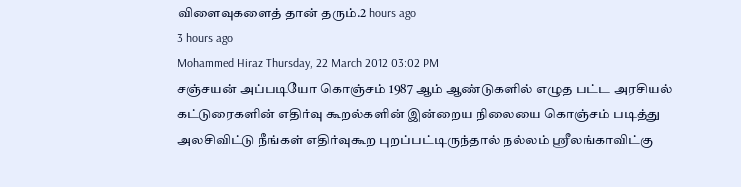விளைவுகளைத் தான் தரும்.2 hours ago
3 hours ago
Mohammed Hiraz Thursday, 22 March 2012 03:02 PM
சஞ்சயன் அப்படியோ கொஞ்சம் 1987 ஆம் ஆண்டுகளில் எழுத பட்ட அரசியல் கட்டுரைகளின் எதிர்வு கூறல்களின் இன்றைய நிலையை கொஞ்சம் படித்து அலசிவிட்டு நீங்கள் எதிர்வுகூற புறப்பட்டிருந்தால் நல்லம் ஸ்ரீலங்காவிட்கு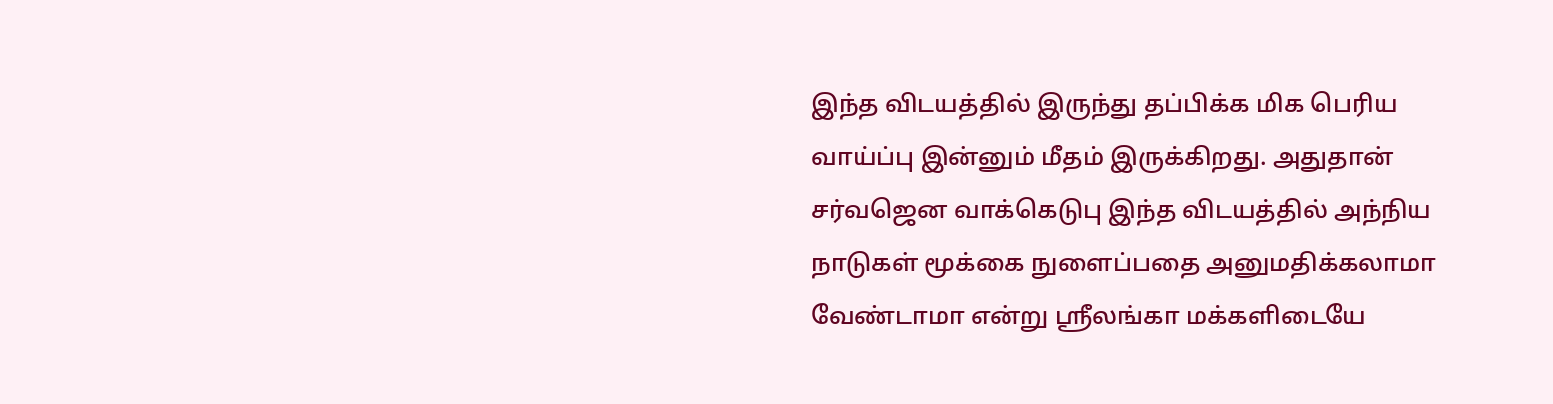இந்த விடயத்தில் இருந்து தப்பிக்க மிக பெரிய வாய்ப்பு இன்னும் மீதம் இருக்கிறது. அதுதான் சர்வஜென வாக்கெடுபு இந்த விடயத்தில் அந்நிய நாடுகள் மூக்கை நுளைப்பதை அனுமதிக்கலாமா வேண்டாமா என்று ஸ்ரீலங்கா மக்களிடையே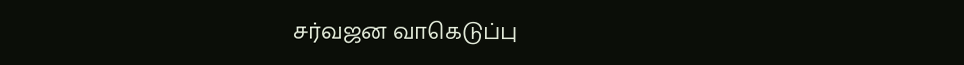சர்வஜன வாகெடுப்பு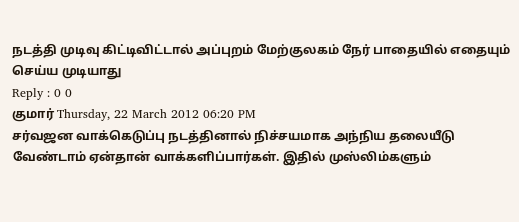நடத்தி முடிவு கிட்டிவிட்டால் அப்புறம் மேற்குலகம் நேர் பாதையில் எதையும் செய்ய முடியாது
Reply : 0 0
குமார் Thursday, 22 March 2012 06:20 PM
சர்வஜன வாக்கெடுப்பு நடத்தினால் நிச்சயமாக அந்நிய தலையீடு வேண்டாம் ஏன்தான் வாக்களிப்பார்கள். இதில் முஸ்லிம்களும்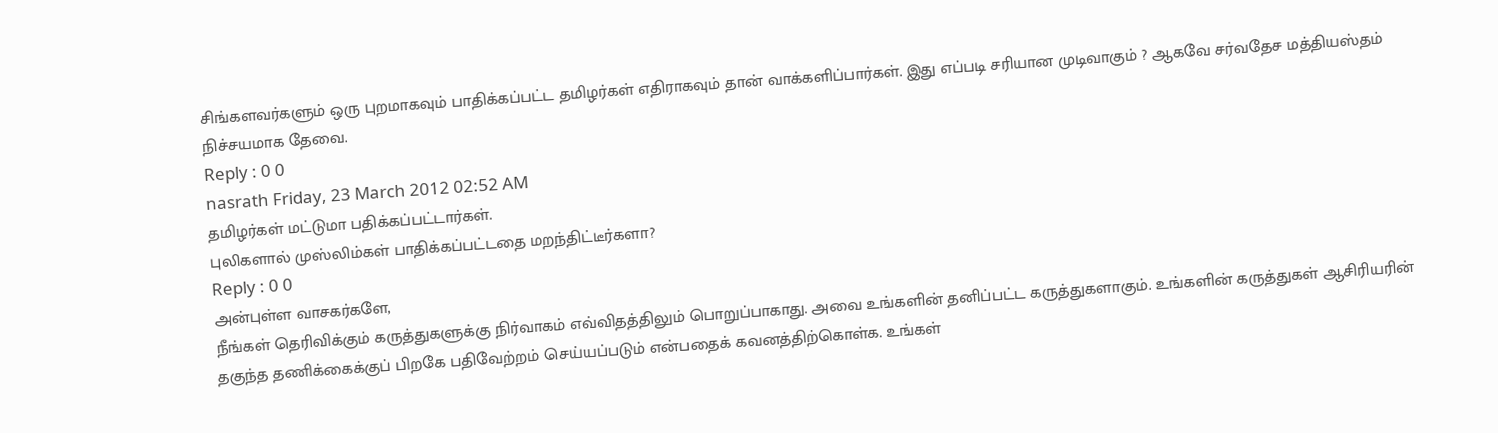சிங்களவர்களும் ஒரு புறமாகவும் பாதிக்கப்பட்ட தமிழர்கள் எதிராகவும் தான் வாக்களிப்பார்கள். இது எப்படி சரியான முடிவாகும் ? ஆகவே சர்வதேச மத்தியஸ்தம் நிச்சயமாக தேவை.
Reply : 0 0
nasrath Friday, 23 March 2012 02:52 AM
தமிழர்கள் மட்டுமா பதிக்கப்பட்டார்கள்.
புலிகளால் முஸ்லிம்கள் பாதிக்கப்பட்டதை மறந்திட்டீர்களா?
Reply : 0 0
அன்புள்ள வாசகர்களே,
நீங்கள் தெரிவிக்கும் கருத்துகளுக்கு நிர்வாகம் எவ்விதத்திலும் பொறுப்பாகாது. அவை உங்களின் தனிப்பட்ட கருத்துகளாகும். உங்களின் கருத்துகள் ஆசிரியரின் தகுந்த தணிக்கைக்குப் பிறகே பதிவேற்றம் செய்யப்படும் என்பதைக் கவனத்திற்கொள்க. உங்கள்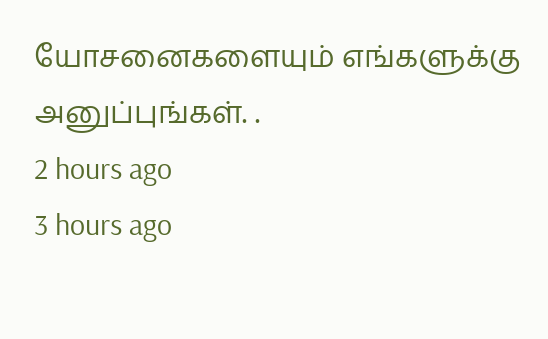யோசனைகளையும் எங்களுக்கு அனுப்புங்கள். .
2 hours ago
3 hours ago